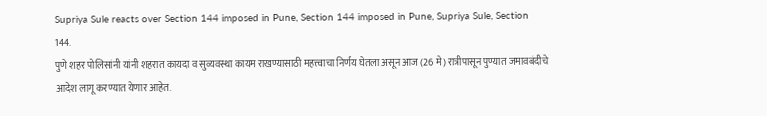Supriya Sule reacts over Section 144 imposed in Pune, Section 144 imposed in Pune, Supriya Sule, Section 144.
पुणे शहर पोलिसांनी यांनी शहरात कायदा व सुव्यवस्था कायम राखण्यासाठी महत्त्वाचा निर्णय घेतला असून आज (26 मे) रात्रीपासून पुण्यात जमावबंदीचे आदेश लागू करण्यात येणार आहेत.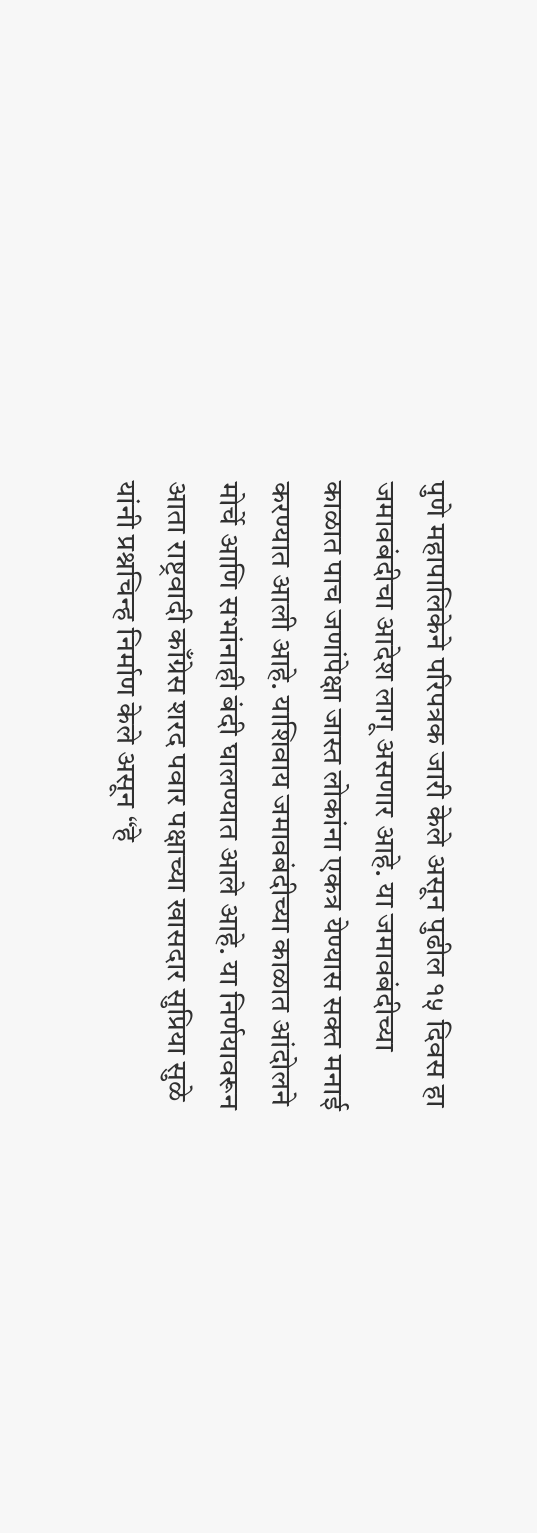पुणे महापालिकेने परिपत्रक जारी केले असून पुढील १५ दिवस हा जमावबंदीचा आदेश लागू असणार आहे. या जमावबंदीच्या काळात पाच जणांपेक्षा जास्त लोकांना एकत्र येण्यास सक्त मनाई करण्यात आली आहे. याशिवाय जमावबंदीच्या काळात आंदोलने मोर्चे आणि सभांनाही बंदी घालण्यात आले आहे. या निर्णयावरून आता राष्ट्रवादी काँग्रेस शरद पवार पक्षाच्या खासदार सुप्रिया सुळे यांनी प्रश्नचिन्ह निर्माण केले असून “हे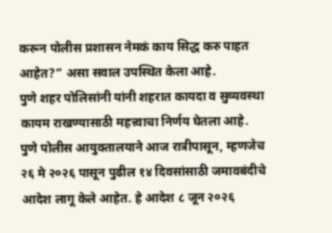करून पोलीस प्रशासन नेमकं काय सिद्ध करु पाहत आहेत?” असा सवाल उपस्थित केला आहे.
पुणे शहर पोलिसांनी यांनी शहरात कायदा व सुव्यवस्था कायम राखण्यासाठी महत्त्वाचा निर्णय घेतला आहे. पुणे पोलीस आयुक्तालयाने आज रात्रीपासून, म्हणजेच २६ मे २०२६ पासून पुढील १४ दिवसांसाठी जमावबंदीचे आदेश लागू केले आहेत. हे आदेश ८ जून २०२६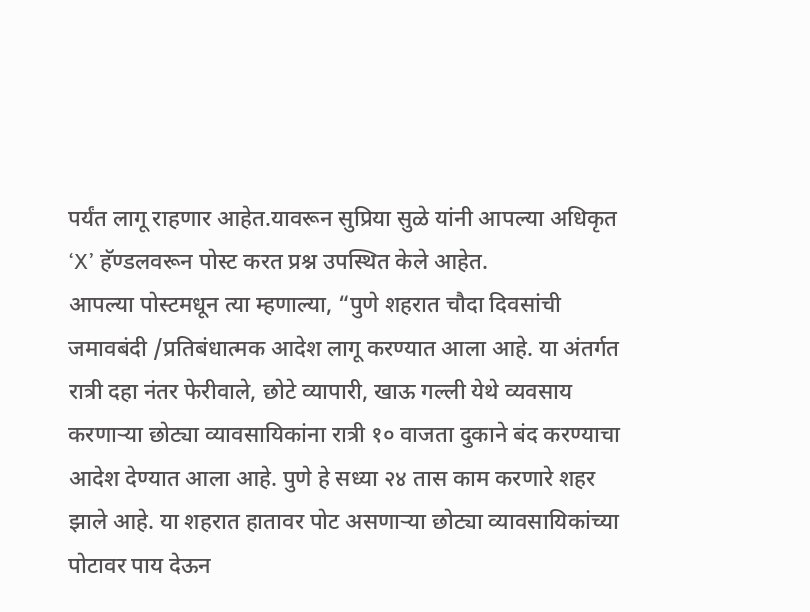पर्यंत लागू राहणार आहेत.यावरून सुप्रिया सुळे यांनी आपल्या अधिकृत ‘X’ हॅण्डलवरून पोस्ट करत प्रश्न उपस्थित केले आहेत.
आपल्या पोस्टमधून त्या म्हणाल्या, “पुणे शहरात चौदा दिवसांची जमावबंदी /प्रतिबंधात्मक आदेश लागू करण्यात आला आहे. या अंतर्गत रात्री दहा नंतर फेरीवाले, छोटे व्यापारी, खाऊ गल्ली येथे व्यवसाय करणाऱ्या छोट्या व्यावसायिकांना रात्री १० वाजता दुकाने बंद करण्याचा आदेश देण्यात आला आहे. पुणे हे सध्या २४ तास काम करणारे शहर झाले आहे. या शहरात हातावर पोट असणाऱ्या छोट्या व्यावसायिकांच्या पोटावर पाय देऊन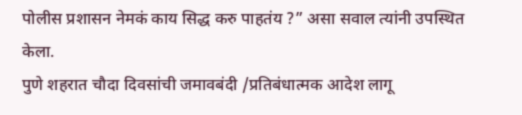पोलीस प्रशासन नेमकं काय सिद्ध करु पाहतंय ?” असा सवाल त्यांनी उपस्थित केला.
पुणे शहरात चौदा दिवसांची जमावबंदी /प्रतिबंधात्मक आदेश लागू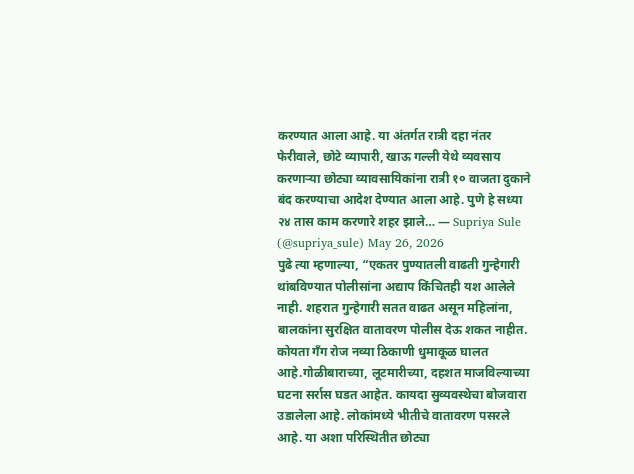करण्यात आला आहे. या अंतर्गत रात्री दहा नंतर फेरीवाले, छोटे व्यापारी, खाऊ गल्ली येथे व्यवसाय करणाऱ्या छोट्या व्यावसायिकांना रात्री १० वाजता दुकाने बंद करण्याचा आदेश देण्यात आला आहे. पुणे हे सध्या २४ तास काम करणारे शहर झाले… — Supriya Sule (@supriya_sule) May 26, 2026
पुढे त्या म्हणाल्या, “एकतर पुण्यातली वाढती गुन्हेगारी थांबविण्यात पोलीसांना अद्याप किंचितही यश आलेले नाही. शहरात गुन्हेगारी सतत वाढत असून महिलांना, बालकांना सुरक्षित वातावरण पोलीस देऊ शकत नाहीत. कोयता गँग रोज नव्या ठिकाणी धुमाकूळ घालत आहे.गोळीबाराच्या, लूटमारीच्या, दहशत माजविल्याच्या घटना सर्रास घडत आहेत. कायदा सुव्यवस्थेचा बोजवारा उडालेला आहे. लोकांमध्ये भीतीचे वातावरण पसरले आहे. या अशा परिस्थितीत छोट्या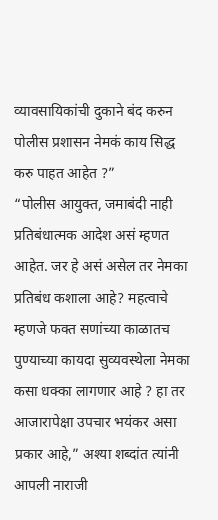व्यावसायिकांची दुकाने बंद करुन पोलीस प्रशासन नेमकं काय सिद्ध करु पाहत आहेत ?”
“पोलीस आयुक्त, जमाबंदी नाही प्रतिबंधात्मक आदेश असं म्हणत आहेत. जर हे असं असेल तर नेमका प्रतिबंध कशाला आहे? महत्वाचे म्हणजे फक्त सणांच्या काळातच पुण्याच्या कायदा सुव्यवस्थेला नेमका कसा धक्का लागणार आहे ? हा तर आजारापेक्षा उपचार भयंकर असा प्रकार आहे,” अश्या शब्दांत त्यांनी आपली नाराजी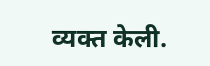व्यक्त केली.